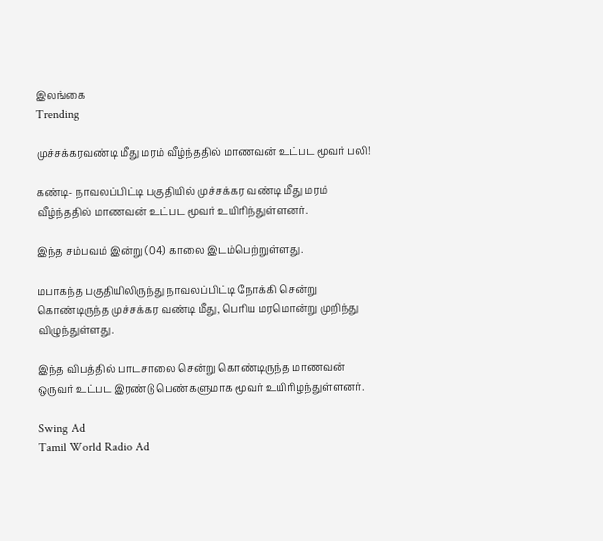இலங்கை
Trending

முச்சக்கரவண்டி மீது மரம் வீழ்ந்ததில் மாணவன் உட்பட மூவர் பலி!

கண்டி- நாவலப்பிட்டி பகுதியில் முச்சக்கர வண்டி மீது மரம் வீழ்ந்ததில் மாணவன் உட்பட மூவர் உயிரிந்துள்ளனர்.

இந்த சம்பவம் இன்று (04) காலை இடம்பெற்றுள்ளது.

மபாகந்த பகுதியிலிருந்து நாவலப்பிட்டி நோக்கி சென்று கொண்டிருந்த முச்சக்கர வண்டி மீது, பெரிய மரமொன்று முறிந்து விழுந்துள்ளது.

இந்த விபத்தில் பாடசாலை சென்று கொண்டிருந்த மாணவன் ஒருவர் உட்பட இரண்டு பெண்களுமாக மூவர் உயிரிழந்துள்ளனர்.

Swing Ad
Tamil World Radio Ad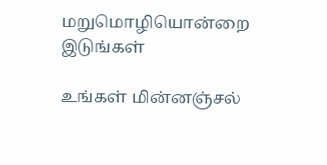மறுமொழியொன்றை இடுங்கள்

உங்கள் மின்னஞ்சல்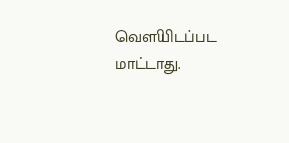வௌியிடப்பட மாட்டாது.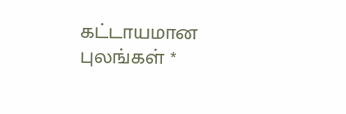கட்டாயமான புலங்கள் *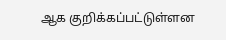ஆக குறிக்கப்பட்டுள்ளன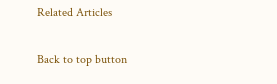Related Articles

Back to top button